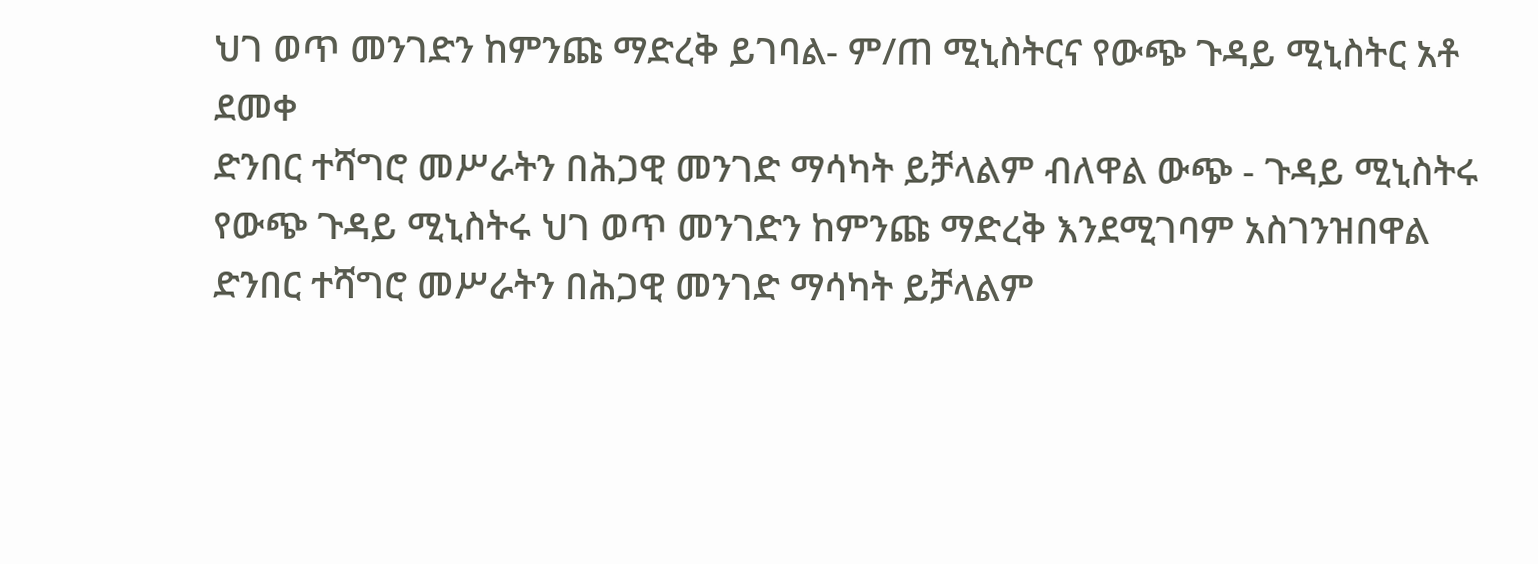ህገ ወጥ መንገድን ከምንጩ ማድረቅ ይገባል- ም/ጠ ሚኒስትርና የውጭ ጉዳይ ሚኒስትር አቶ ደመቀ
ድንበር ተሻግሮ መሥራትን በሕጋዊ መንገድ ማሳካት ይቻላልም ብለዋል ውጭ - ጉዳይ ሚኒስትሩ
የውጭ ጉዳይ ሚኒስትሩ ህገ ወጥ መንገድን ከምንጩ ማድረቅ እንደሚገባም አስገንዝበዋል
ድንበር ተሻግሮ መሥራትን በሕጋዊ መንገድ ማሳካት ይቻላልም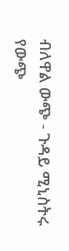ብለዋል ውጭ - ጉዳይ ሚኒስትሩ
የውጭ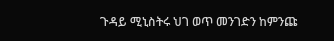ጉዳይ ሚኒስትሩ ህገ ወጥ መንገድን ከምንጩ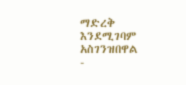ማድረቅ እንደሚገባም አስገንዝበዋል
-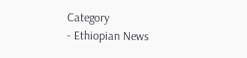Category
- Ethiopian News